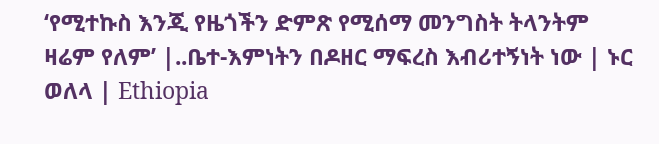‘የሚተኩስ እንጂ የዜጎችን ድምጽ የሚሰማ መንግስት ትላንትም ዛሬም የለም’ |..ቤተ-እምነትን በዶዘር ማፍረስ እብሪተኝነት ነው | ኑር ወለላ | Ethiopia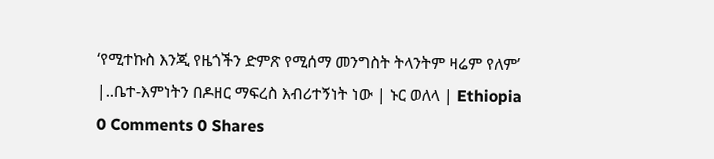‘የሚተኩስ እንጂ የዜጎችን ድምጽ የሚሰማ መንግስት ትላንትም ዛሬም የለም’ |..ቤተ-እምነትን በዶዘር ማፍረስ እብሪተኝነት ነው | ኑር ወለላ | Ethiopia
0 Comments 0 Shares